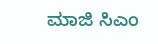ಮಾಜಿ ಸಿಎಂ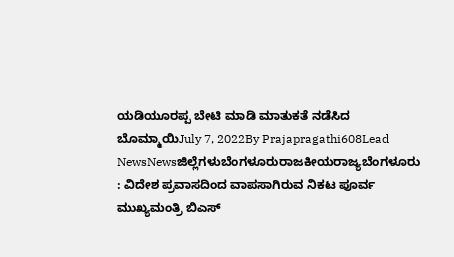ಯಡಿಯೂರಪ್ಪ ಬೇಟಿ ಮಾಡಿ ಮಾತುಕತೆ ನಡೆಸಿದ ಬೊಮ್ಮಾಯಿJuly 7, 2022By Prajapragathi608Lead NewsNewsಜಿಲ್ಲೆಗಳುಬೆಂಗಳೂರುರಾಜಕೀಯರಾಜ್ಯಬೆಂಗಳೂರು : ವಿದೇಶ ಪ್ರವಾಸದಿಂದ ವಾಪಸಾಗಿರುವ ನಿಕಟ ಪೂರ್ವ ಮುಖ್ಯಮಂತ್ರಿ ಬಿಎಸ್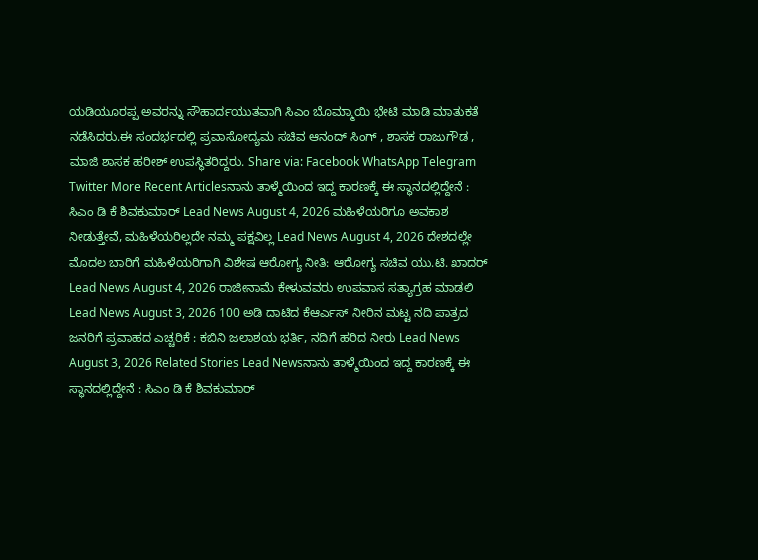ಯಡಿಯೂರಪ್ಪ ಅವರನ್ನು ಸೌಹಾರ್ದಯುತವಾಗಿ ಸಿಎಂ ಬೊಮ್ಮಾಯಿ ಭೇಟಿ ಮಾಡಿ ಮಾತುಕತೆ ನಡೆಸಿದರು.ಈ ಸಂದರ್ಭದಲ್ಲಿ ಪ್ರವಾಸೋದ್ಯಮ ಸಚಿವ ಆನಂದ್ ಸಿಂಗ್ , ಶಾಸಕ ರಾಜುಗೌಡ , ಮಾಜಿ ಶಾಸಕ ಹರೀಶ್ ಉಪಸ್ಥಿತರಿದ್ದರು. Share via: Facebook WhatsApp Telegram Twitter More Recent Articlesನಾನು ತಾಳ್ಮೆಯಿಂದ ಇದ್ದ ಕಾರಣಕ್ಕೆ ಈ ಸ್ಥಾನದಲ್ಲಿದ್ದೇನೆ : ಸಿಎಂ ಡಿ ಕೆ ಶಿವಕುಮಾರ್ Lead News August 4, 2026 ಮಹಿಳೆಯರಿಗೂ ಅವಕಾಶ ನೀಡುತ್ತೇವೆ, ಮಹಿಳೆಯರಿಲ್ಲದೇ ನಮ್ಮ ಪಕ್ಷವಿಲ್ಲ Lead News August 4, 2026 ದೇಶದಲ್ಲೇ ಮೊದಲ ಬಾರಿಗೆ ಮಹಿಳೆಯರಿಗಾಗಿ ವಿಶೇಷ ಆರೋಗ್ಯ ನೀತಿ: ಆರೋಗ್ಯ ಸಚಿವ ಯು.ಟಿ. ಖಾದರ್ Lead News August 4, 2026 ರಾಜೀನಾಮೆ ಕೇಳುವವರು ಉಪವಾಸ ಸತ್ಯಾಗ್ರಹ ಮಾಡಲಿ Lead News August 3, 2026 100 ಅಡಿ ದಾಟಿದ ಕೆಆರ್ಎಸ್ ನೀರಿನ ಮಟ್ಟ ನದಿ ಪಾತ್ರದ ಜನರಿಗೆ ಪ್ರವಾಹದ ಎಚ್ಚರಿಕೆ : ಕಬಿನಿ ಜಲಾಶಯ ಭರ್ತಿ, ನದಿಗೆ ಹರಿದ ನೀರು Lead News August 3, 2026 Related Stories Lead Newsನಾನು ತಾಳ್ಮೆಯಿಂದ ಇದ್ದ ಕಾರಣಕ್ಕೆ ಈ ಸ್ಥಾನದಲ್ಲಿದ್ದೇನೆ : ಸಿಎಂ ಡಿ ಕೆ ಶಿವಕುಮಾರ್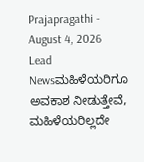Prajapragathi - August 4, 2026 Lead Newsಮಹಿಳೆಯರಿಗೂ ಅವಕಾಶ ನೀಡುತ್ತೇವೆ, ಮಹಿಳೆಯರಿಲ್ಲದೇ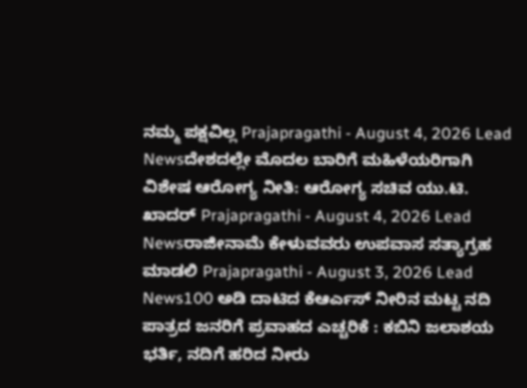ನಮ್ಮ ಪಕ್ಷವಿಲ್ಲ Prajapragathi - August 4, 2026 Lead Newsದೇಶದಲ್ಲೇ ಮೊದಲ ಬಾರಿಗೆ ಮಹಿಳೆಯರಿಗಾಗಿ ವಿಶೇಷ ಆರೋಗ್ಯ ನೀತಿ: ಆರೋಗ್ಯ ಸಚಿವ ಯು.ಟಿ. ಖಾದರ್ Prajapragathi - August 4, 2026 Lead Newsರಾಜೀನಾಮೆ ಕೇಳುವವರು ಉಪವಾಸ ಸತ್ಯಾಗ್ರಹ ಮಾಡಲಿ Prajapragathi - August 3, 2026 Lead News100 ಅಡಿ ದಾಟಿದ ಕೆಆರ್ಎಸ್ ನೀರಿನ ಮಟ್ಟ ನದಿ ಪಾತ್ರದ ಜನರಿಗೆ ಪ್ರವಾಹದ ಎಚ್ಚರಿಕೆ : ಕಬಿನಿ ಜಲಾಶಯ ಭರ್ತಿ, ನದಿಗೆ ಹರಿದ ನೀರು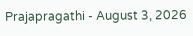Prajapragathi - August 3, 2026